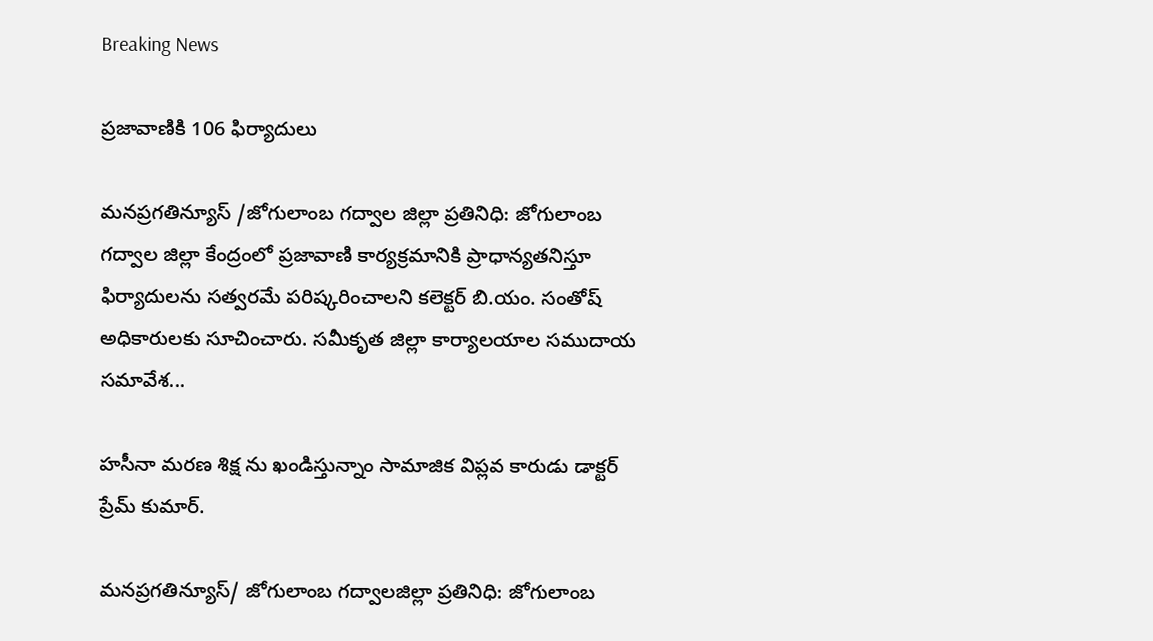Breaking News

ప్రజావాణికి 106 ఫిర్యాదులు

మనప్రగతిన్యూస్ /జోగులాంబ గద్వాల జిల్లా ప్రతినిధి: జోగులాంబ గద్వాల జిల్లా కేంద్రంలో ప్రజావాణి కార్యక్రమానికి ప్రాధాన్యతనిస్తూ ఫిర్యాదులను సత్వరమే పరిష్కరించాలని కలెక్టర్ బి.యం. సంతోష్ అధికారులకు సూచించారు. సమీకృత జిల్లా కార్యాలయాల సముదాయ సమావేశ...

హసీనా మరణ శిక్ష ను ఖండిస్తున్నాం సామాజిక విప్లవ కారుడు డాక్టర్ ప్రేమ్ కుమార్.

మనప్రగతిన్యూస్/ జోగులాంబ గద్వాలజిల్లా ప్రతినిధి: జోగులాంబ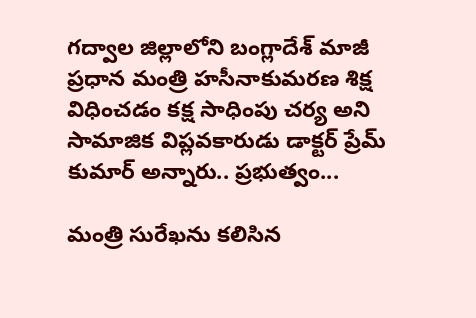గద్వాల జిల్లాలోని బంగ్లాదేశ్ మాజీ ప్రధాన మంత్రి హసీనాకుమరణ శిక్ష విధించడం కక్ష సాధింపు చర్య అని సామాజిక విప్లవకారుడు డాక్టర్ ప్రేమ్ కుమార్ అన్నారు.. ప్రభుత్వం...

మంత్రి సురేఖను కలిసిన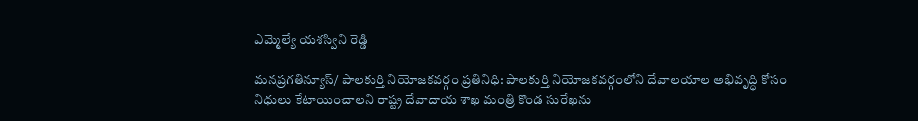ఎమ్మెల్యే యశస్విని రెడ్డి

మనప్రగతిన్యూస్/ పాలకుర్తి నియోజకవర్గం ప్రతినిధి: పాలకుర్తి నియోజకవర్గంలోని దేవాలయాల అభివృద్ధి కోసం నిధులు కేటాయించాలని రాష్ట్ర దేవాదాయ శాఖ మంత్రి కొండ సురేఖను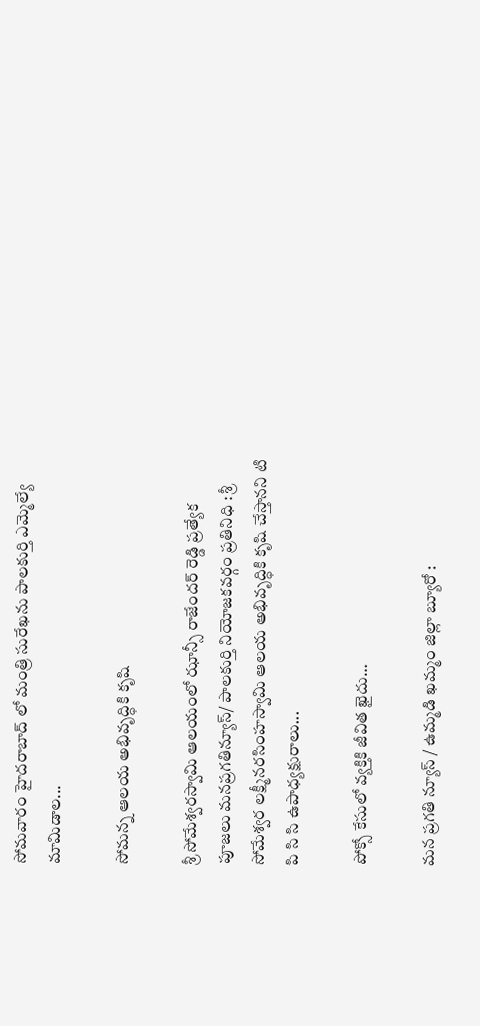సోమవారం హైదరాబాద్ లో మంత్రి సురేఖను పాలకుర్తి ఎమ్మెల్యే మామిడాల...

సోమన్న ఆలయ అభివృద్ధికి కృషి

శ్రీ సోమేశ్వరస్వామి ఆలయంలో ఝాన్సీ రాజేందర్ రెడ్డి ప్రత్యేక పూజలు మనప్రగతిన్యూస్/ పాలకుర్తి నియోజకవర్గం ప్రతినిధి : శ్రీ సోమేశ్వర లక్ష్మీనరసింహస్వామి ఆలయ అభివృద్ధికి కృషి చేస్తానని టి పి సి సి ఉపాధ్యక్షురాలు...

పోక్సో కేసులో వ్యక్తికి జీవిత ఖైదు…

మన ప్రగతి న్యూస్ / ఉమ్మడి ఖమ్మం జిల్లా బ్యూరో :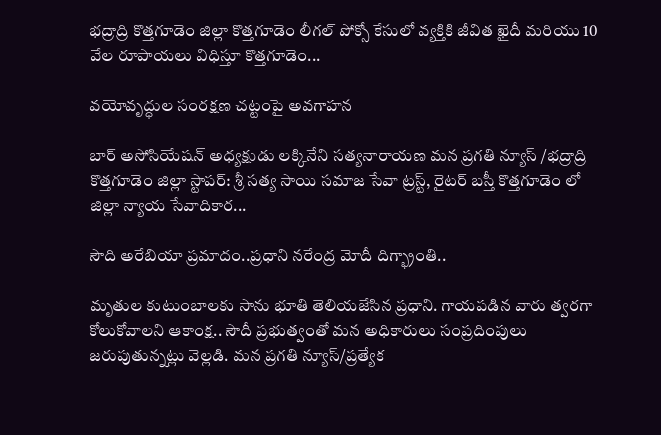భద్రాద్రి కొత్తగూడెం జిల్లా కొత్తగూడెం లీగల్ పోక్సో కేసులో వ్యక్తికి జీవిత ఖైదీ మరియు 10 వేల రూపాయలు విధిస్తూ కొత్తగూడెం...

వయోవృద్ధుల సంరక్షణ చట్టంపై అవగాహన

బార్ అసోసియేషన్ అధ్యక్షుడు లక్కినేని సత్యనారాయణ మన ప్రగతి న్యూస్ /భద్రాద్రి కొత్తగూడెం జిల్లా స్టాపర్: శ్రీ సత్య సాయి సమాజ సేవా ట్రస్ట్, రైటర్ బస్తీ కొత్తగూడెం లో జిల్లా న్యాయ సేవాదికార...

సౌది అరేబియా ప్రమాదం..ప్రధాని నరేంద్ర మోదీ దిగ్భ్రాంతి..

మృతుల కుటుంబాలకు సాను భూతి తెలియజేసిన ప్రధాని. గాయపడిన వారు త్వరగా కోలుకోవాలని ఆకాంక్ష.. సౌదీ ప్రభుత్వంతో మన అధికారులు సంప్రదింపులు జరుపుతున్నట్లు వెల్లడి. మన ప్రగతి న్యూస్/ప్రత్యేక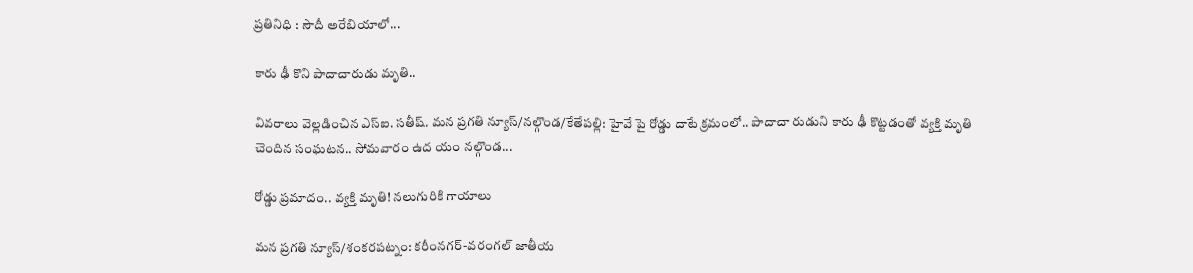ప్రతినిధి : సౌదీ అరేబియాలో...

కారు ఢీ కొని పాదాచారుడు మృతి..

వివరాలు వెల్లడించిన ఎస్ఐ. సతీష్. మన ప్రగతి న్యూస్/నల్గొండ/కేతేపల్లి: హైవే పై రోడ్డు దాటే క్రమంలో.. పాదాచా రుడుని కారు ఢీ కొట్టడంతో వ్యక్తి మృతి చెందిన సంఘటన.. సోమవారం ఉద యం నల్గొండ...

రోడ్డు ప్రమాదం.. వ్యక్తి మృతి! నలుగురికి గాయాలు

మన ప్రగతి న్యూస్/శంకరపట్నం: కరీంనగర్-వరంగల్ జాతీయ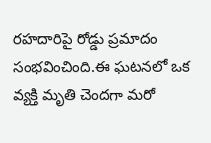రహదారిపై రోడ్డు ప్రమాదం సంభవించింది.ఈ ఘటనలో ఒక వ్యక్తి మృతి చెందగా మరో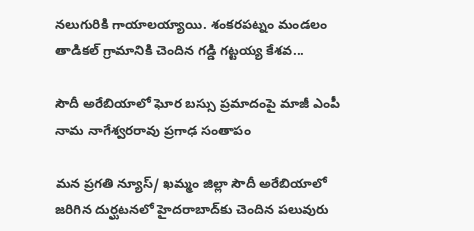నలుగురికి గాయాలయ్యాయి. శంకరపట్నం మండలం తాడికల్ గ్రామానికి చెందిన గడ్డి గట్టయ్య కేశవ...

సౌదీ అరేబియాలో ఘోర బస్సు ప్రమాదంపై మాజీ ఎంపీ నామ నాగేశ్వరరావు ప్రగాఢ సంతాపం

మన ప్రగతి న్యూస్/ ఖమ్మం జిల్లా సౌదీ అరేబియాలో జరిగిన దుర్ఘటనలో హైదరాబాద్‌కు చెందిన పలువురు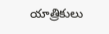యాత్రికులు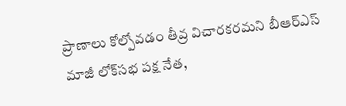ప్రాణాలు కోల్పోవడం తీవ్ర విచారకరమని బీఆర్‌ఎస్ మాజీ లోక్‌సభ పక్ష నేత,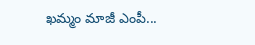ఖమ్మం మాజీ ఎంపీ...